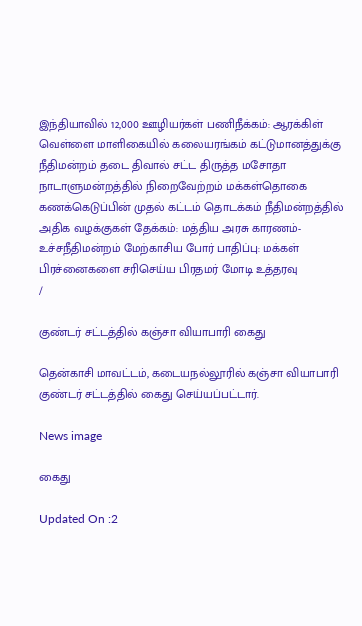இந்தியாவில் 12,000 ஊழியர்கள் பணிநீக்கம்: ஆரக்கிள் வெள்ளை மாளிகையில் கலையரங்கம் கட்டுமானத்துக்கு நீதிமன்றம் தடை திவால் சட்ட திருத்த மசோதா நாடாளுமன்றத்தில் நிறைவேற்றம் மக்கள்தொகை கணக்கெடுப்பின் முதல் கட்டம் தொடக்கம் நீதிமன்றத்தில் அதிக வழக்குகள் தேக்கம்: மத்திய அரசு காரணம்-உச்சநீதிமன்றம் மேற்காசிய போர் பாதிப்பு: மக்கள் பிரச்னைகளை சரிசெய்ய பிரதமர் மோடி உத்தரவு
/

குண்டர் சட்டத்தில் கஞ்சா வியாபாரி கைது

தென்காசி மாவட்டம், கடையநல்லூரில் கஞ்சா வியாபாரி குண்டர் சட்டத்தில் கைது செய்யப்பட்டார்.

News image

கைது

Updated On :2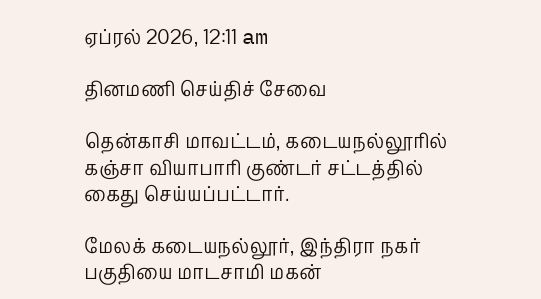ஏப்ரல் 2026, 12:11 am

தினமணி செய்திச் சேவை

தென்காசி மாவட்டம், கடையநல்லூரில் கஞ்சா வியாபாரி குண்டர் சட்டத்தில் கைது செய்யப்பட்டார்.

மேலக் கடையநல்லூர், இந்திரா நகர் பகுதியை மாடசாமி மகன்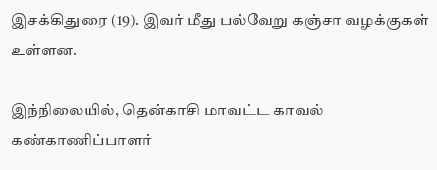இசக்கிதுரை (19). இவர் மீது பல்வேறு கஞ்சா வழக்குகள் உள்ளன.

இந்நிலையில், தென்காசி மாவட்ட காவல் கண்காணிப்பாளர்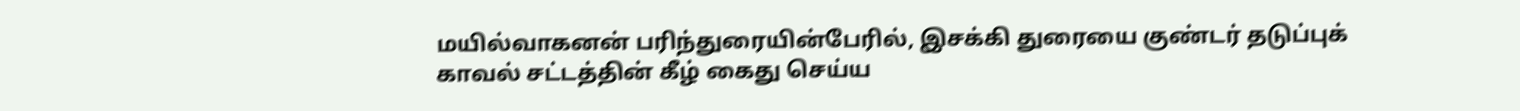மயில்வாகனன் பரிந்துரையின்பேரில், இசக்கி துரையை குண்டர் தடுப்புக் காவல் சட்டத்தின் கீழ் கைது செய்ய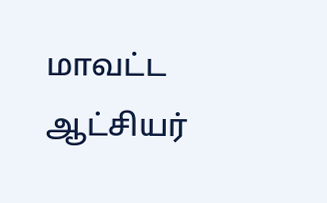மாவட்ட ஆட்சியர்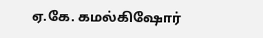ஏ.கே. கமல்கிஷோர்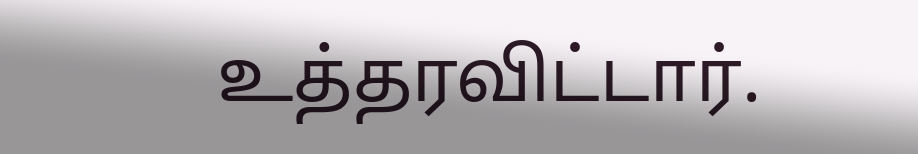உத்தரவிட்டார்.